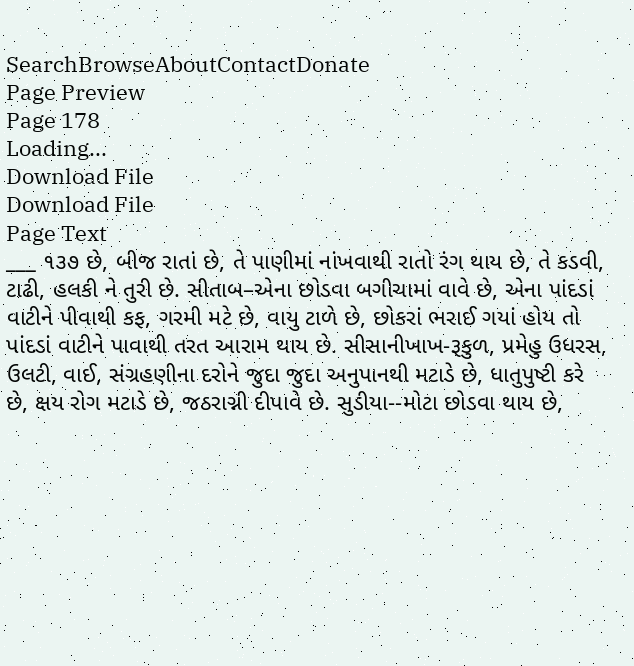SearchBrowseAboutContactDonate
Page Preview
Page 178
Loading...
Download File
Download File
Page Text
___ ૧૩૭ છે, બીજ રાતાં છે, તે પાણીમાં નાંખવાથી રાતો રંગ થાય છે, તે કડવી, ટાઢી, હલકી ને તુરી છે. સીતાબ–એના છોડવા બગીચામાં વાવે છે, એના પાંદડાં વાટીને પીવાથી કફ, ગરમી મટે છે, વાયુ ટાળે છે, છોકરાં ભરાઈ ગયાં હોય તો પાંદડાં વાટીને પાવાથી તરત આરામ થાય છે. સીસાનીખાખ-રૂકુળ, પ્રમેહુ ઉધરસ, ઉલટી, વાઈ, સંગ્રહણીના દરોને જુદા જુદા અનુપાનથી મટાડે છે, ધાતુપુષ્ટી કરે છે, ક્ષય રોગ મટાડે છે, જઠરાગ્ની દીપાવે છે. સુડીયા--મોટા છોડવા થાય છે,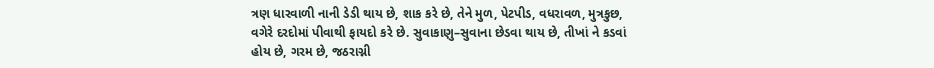ત્રણ ધારવાળી નાની ડેડી થાય છે, શાક કરે છે, તેને મુળ, પેટપીડ, વધરાવળ, મુત્રકુછ, વગેરે દરદોમાં પીવાથી ફાયદો કરે છે. સુવાકાણુ–સુવાના છેડવા થાય છે, તીખાં ને કડવાં હોય છે, ગરમ છે, જઠરાગ્ની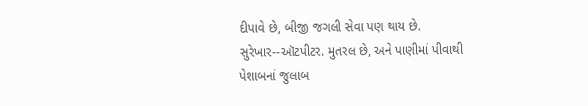દીપાવે છે, બીજી જગલી સેવા પણ થાય છે. સુરેખાર--ઑટપીટર. મુતરલ છે, અને પાણીમાં પીવાથી પેશાબનાં જુલાબ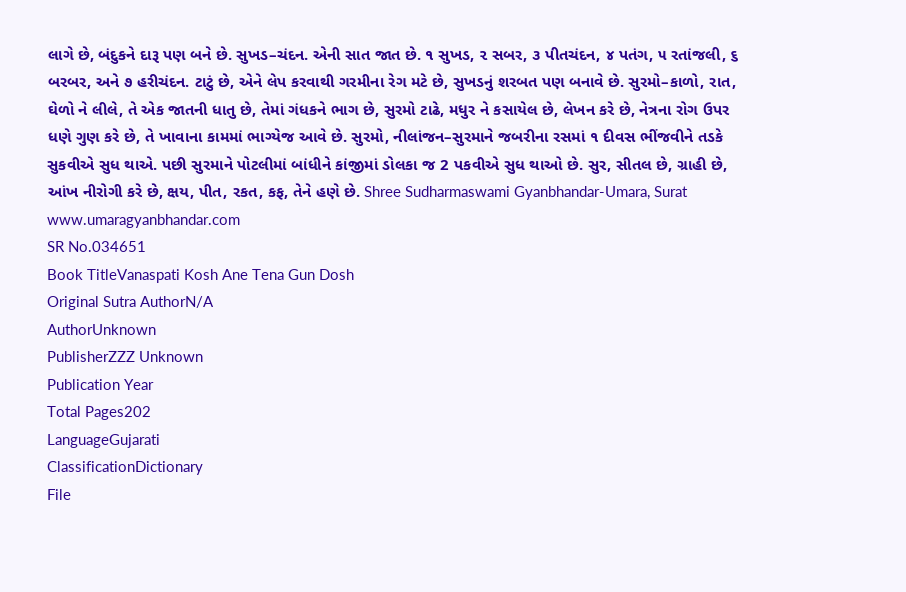લાગે છે, બંદુકને દારૂ પણ બને છે. સુખડ–ચંદન. એની સાત જાત છે. ૧ સુખડ, ૨ સબર, ૩ પીતચંદન, ૪ પતંગ, ૫ રતાંજલી, ૬ બરબર, અને ૭ હરીચંદન. ટાટું છે, એને લેપ કરવાથી ગરમીના રેગ મટે છે, સુખડનું શરબત પણ બનાવે છે. સુરમો–કાળો, રાત, ઘેળો ને લીલે, તે એક જાતની ધાતુ છે, તેમાં ગંધકને ભાગ છે, સુરમો ટાઢે, મધુર ને કસાયેલ છે, લેખન કરે છે, નેત્રના રોગ ઉપર ધણે ગુણ કરે છે, તે ખાવાના કામમાં ભાગ્યેજ આવે છે. સુરમો, નીલાંજન–સુરમાને જબરીના રસમાં ૧ દીવસ ભીંજવીને તડકે સુકવીએ સુધ થાએ. પછી સુરમાને પોટલીમાં બાંધીને કાંજીમાં ડોલકા જ 2 પકવીએ સુધ થાઓ છે. સુર, સીતલ છે, ગ્રાહી છે, આંખ નીરોગી કરે છે, ક્ષય, પીત, રકત, કફ, તેને હણે છે. Shree Sudharmaswami Gyanbhandar-Umara, Surat www.umaragyanbhandar.com
SR No.034651
Book TitleVanaspati Kosh Ane Tena Gun Dosh
Original Sutra AuthorN/A
AuthorUnknown
PublisherZZZ Unknown
Publication Year
Total Pages202
LanguageGujarati
ClassificationDictionary
File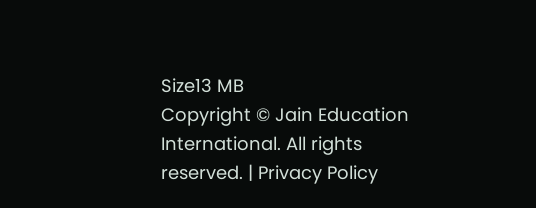Size13 MB
Copyright © Jain Education International. All rights reserved. | Privacy Policy